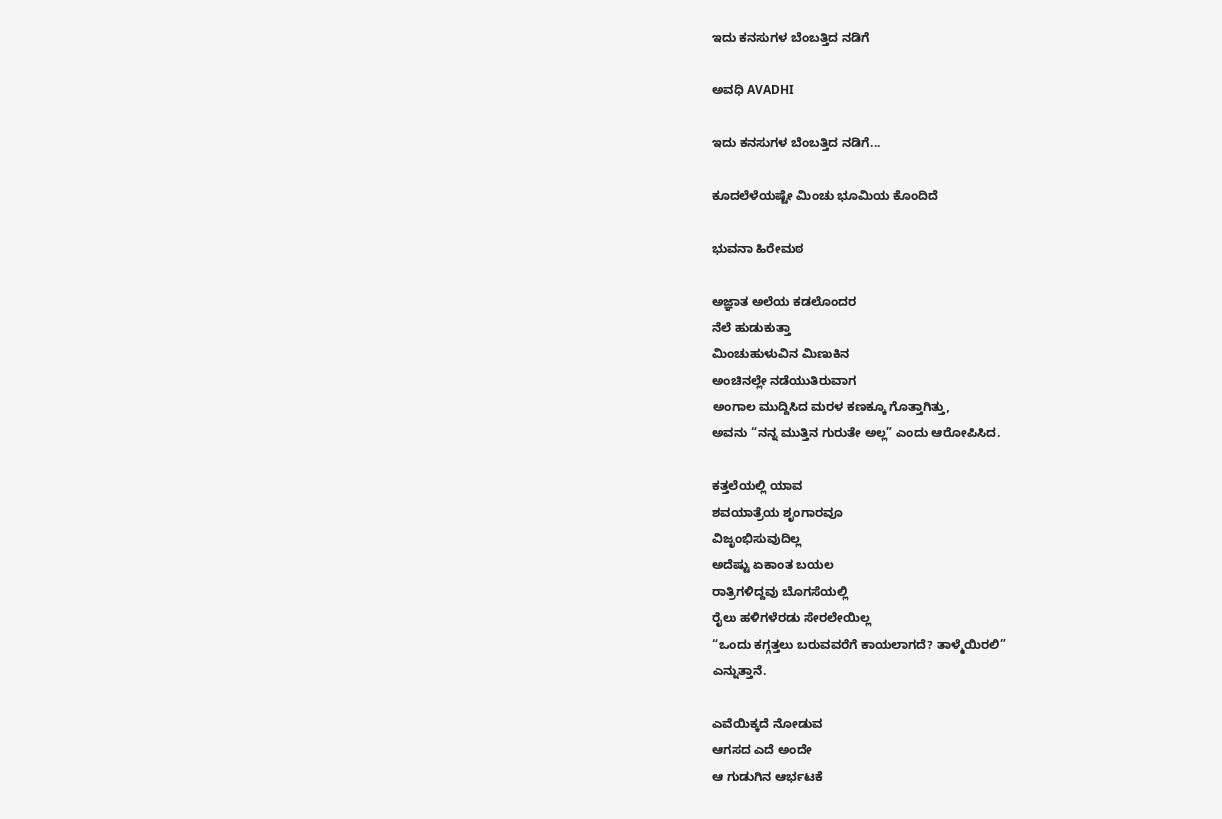ಇದು ಕನಸುಗಳ ಬೆಂಬತ್ತಿದ ನಡಿಗೆ‍

ಅವಧಿ AVADHI

ಇದು ಕನಸುಗಳ ಬೆಂಬತ್ತಿದ ನಡಿಗೆ...

ಕೂದಲೆಳೆಯಷ್ಟೇ ಮಿಂಚು ಭೂಮಿಯ ಕೊಂದಿದೆ

ಭುವನಾ ಹಿರೇಮಠ

ಅಜ್ಞಾತ ಅಲೆಯ ಕಡಲೊಂದರ
ನೆಲೆ ಹುಡುಕುತ್ತಾ
ಮಿಂಚುಹುಳುವಿನ ಮಿಣುಕಿನ
ಅಂಚಿನಲ್ಲೇ ನಡೆಯುತಿರುವಾಗ
ಅಂಗಾಲ ಮುದ್ದಿಸಿದ ಮರಳ ಕಣಕ್ಕೂ ಗೊತ್ತಾಗಿತ್ತು,
ಅವನು “ನನ್ನ ಮುತ್ತಿನ ಗುರುತೇ ಅಲ್ಲ” ಎಂದು ಆರೋಪಿಸಿದ.

ಕತ್ತಲೆಯಲ್ಲಿ ಯಾವ
ಶವಯಾತ್ರೆಯ ಶೃಂಗಾರವೂ
ವಿಜೃಂಭಿಸುವುದಿಲ್ಲ
ಅದೆಷ್ಟು ಏಕಾಂತ ಬಯಲ
ರಾತ್ರಿಗಳಿದ್ದವು ಬೊಗಸೆಯಲ್ಲಿ
ರೈಲು ಹಳಿಗಳೆರಡು ಸೇರಲೇಯಿಲ್ಲ
“ಒಂದು ಕಗ್ಗತ್ತಲು ಬರುವವರೆಗೆ ಕಾಯಲಾಗದೆ? ತಾಳ್ಮೆಯಿರಲಿ”
ಎನ್ನುತ್ತಾನೆ.

ಎವೆಯಿಕ್ಕದೆ ನೋಡುವ
ಆಗಸದ ಎದೆ ಅಂದೇ
ಆ ಗುಡುಗಿನ ಆರ್ಭಟಕೆ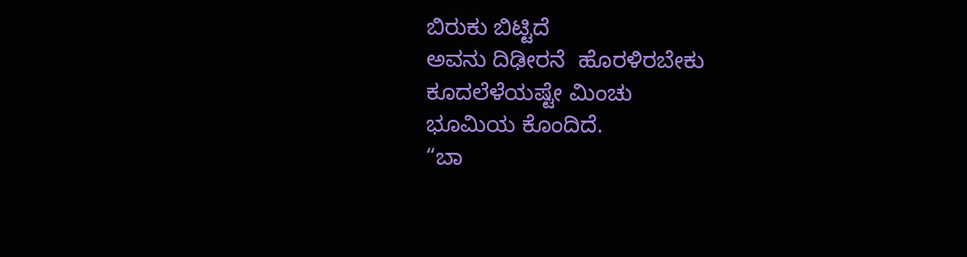ಬಿರುಕು ಬಿಟ್ಟಿದೆ
ಅವನು ದಿಢೀರನೆ  ಹೊರಳಿರಬೇಕು
ಕೂದಲೆಳೆಯಷ್ಟೇ ಮಿಂಚು
ಭೂಮಿಯ ಕೊಂದಿದೆ.
“ಬಾ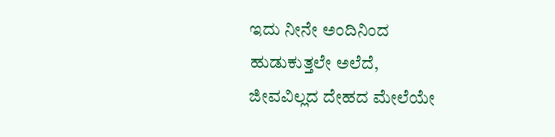ಇದು ನೀನೇ ಅಂದಿನಿಂದ
ಹುಡುಕುತ್ತಲೇ ಅಲೆದೆ,
ಜೀವವಿಲ್ಲದ ದೇಹದ ಮೇಲೆಯೇ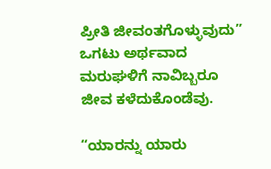ಪ್ರೀತಿ ಜೀವಂತಗೊಳ್ಳುವುದು”
ಒಗಟು ಅರ್ಥವಾದ
ಮರುಘಳಿಗೆ ನಾವಿಬ್ಬರೂ
ಜೀವ ಕಳೆದುಕೊಂಡೆವು.

“ಯಾರನ್ನು ಯಾರು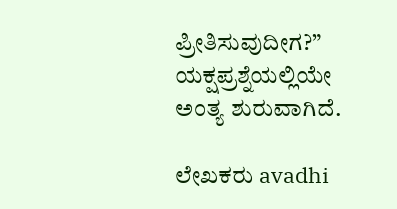ಪ್ರೀತಿಸುವುದೀಗ?”
ಯಕ್ಷಪ್ರಶ್ನೆಯಲ್ಲಿಯೇ
ಅಂತ್ಯ ಶುರುವಾಗಿದೆ.

ಲೇಖಕರು avadhi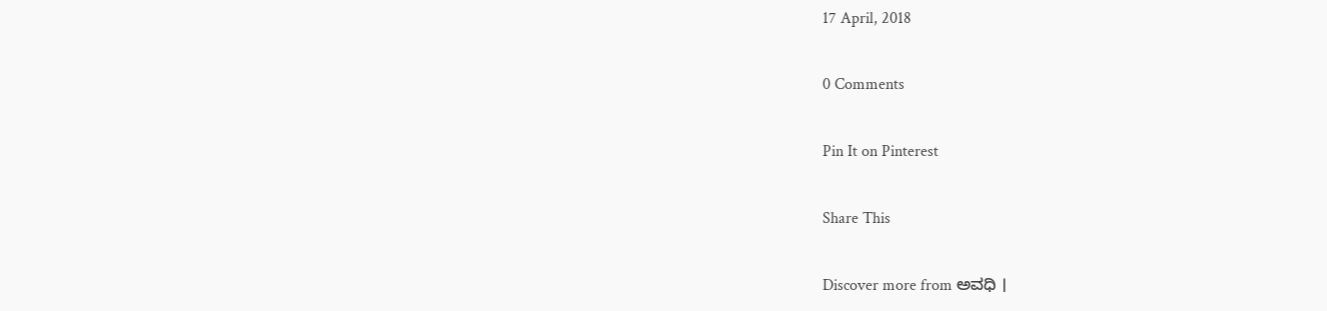17 April, 2018

0 Comments

Pin It on Pinterest

Share This

Discover more from ಅವಧಿ ।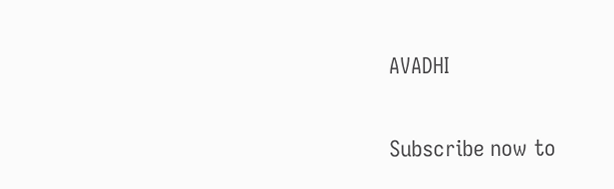AVADHI

Subscribe now to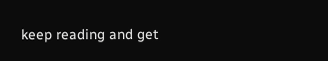keep reading and get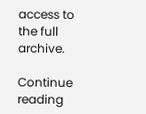access to the full archive.

Continue reading